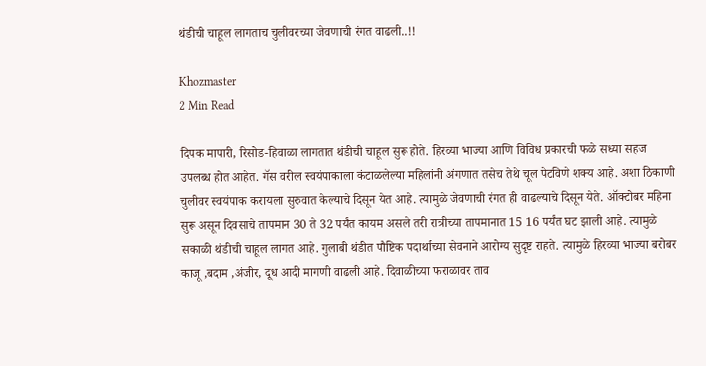थंडीची चाहूल लागताच चुलीवरच्या जेवणाची रंगत वाढली..!!

Khozmaster
2 Min Read

दिपक मापारी, रिसोड-हिवाळा लागतात थंडीची चाहूल सुरू होते. हिरव्या भाज्या आणि विविध प्रकारची फळे सध्या सहज उपलब्ध होत आहेत. गॅस वरील स्वयंपाकाला कंटाळलेल्या महिलांनी अंगणात तसेच तेथे चूल पेटविणे शक्य आहे. अशा ठिकाणी चुलीवर स्वयंपाक करायला सुरुवात केल्याचे दिसून येत आहे. त्यामुळे जेवणाची रंगत ही वाढल्याचे दिसून येते. ऑक्टोबर महिना सुरू असून दिवसाचे तापमान 30 ते 32 पर्यंत कायम असले तरी रात्रीच्या तापमानात 15 16 पर्यंत घट झाली आहे. त्यामुळे सकाळी थंडीची चाहूल लागत आहे. गुलाबी थंडीत पौष्टिक पदार्थाच्या सेवनाने आरोग्य सुदृष्ट राहते. त्यामुळे हिरव्या भाज्या बरोबर काजू ,बदाम ,अंजीर, दूध आदी मागणी वाढली आहे. दिवाळीच्या फराळावर ताव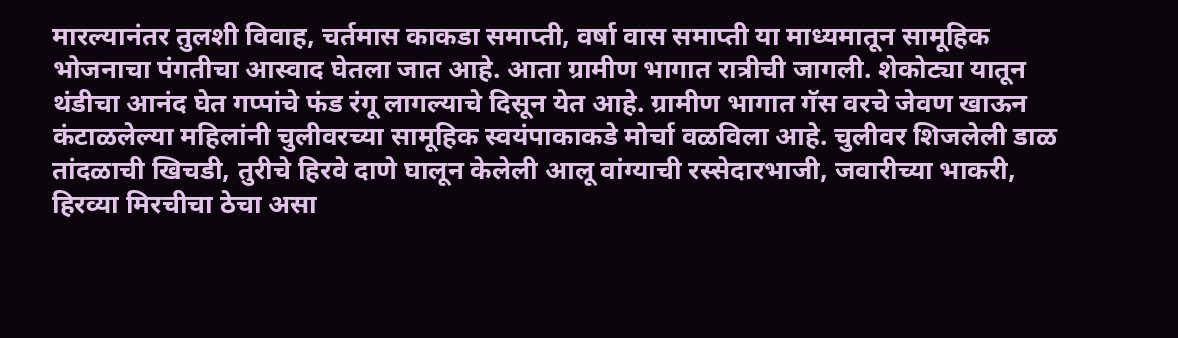मारल्यानंतर तुलशी विवाह, चर्तमास काकडा समाप्ती, वर्षा वास समाप्ती या माध्यमातून सामूहिक भोजनाचा पंगतीचा आस्वाद घेतला जात आहे. आता ग्रामीण भागात रात्रीची जागली. शेकोट्या यातून थंडीचा आनंद घेत गप्पांचे फंड रंगू लागल्याचे दिसून येत आहे. ग्रामीण भागात गॅस वरचे जेवण खाऊन कंटाळलेल्या महिलांनी चुलीवरच्या सामूहिक स्वयंपाकाकडे मोर्चा वळविला आहे. चुलीवर शिजलेली डाळ तांदळाची खिचडी, तुरीचे हिरवे दाणे घालून केलेली आलू वांग्याची रस्सेदारभाजी, जवारीच्या भाकरी, हिरव्या मिरचीचा ठेचा असा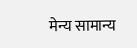मेन्य सामान्य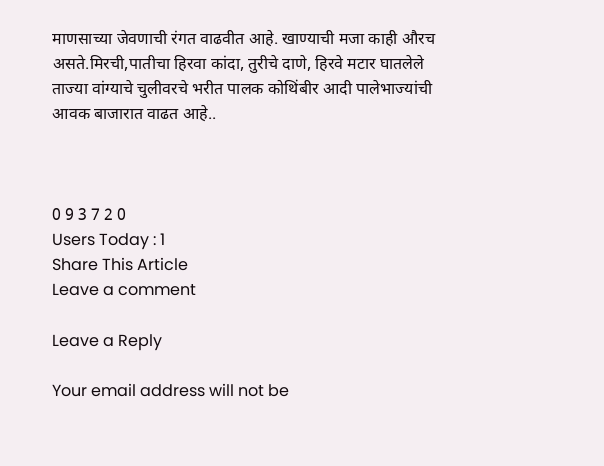माणसाच्या जेवणाची रंगत वाढवीत आहे. खाण्याची मजा काही औरच असते.मिरची,पातीचा हिरवा कांदा, तुरीचे दाणे, हिरवे मटार घातलेले ताज्या वांग्याचे चुलीवरचे भरीत पालक कोथिंबीर आदी पालेभाज्यांची आवक बाजारात वाढत आहे..



0 9 3 7 2 0
Users Today : 1
Share This Article
Leave a comment

Leave a Reply

Your email address will not be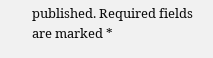published. Required fields are marked *